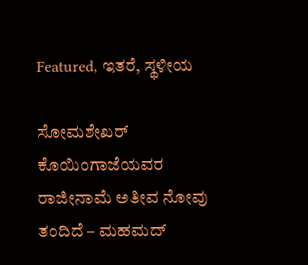Featured, ಇತರೆ, ಸ್ಥಳೀಯ

ಸೋಮಶೇಖರ್ ಕೊಯಿಂಗಾಜೆಯವರ ರಾಜೀನಾಮೆ ಅತೀವ ನೋವು ತಂದಿದೆ – ಮಹಮದ್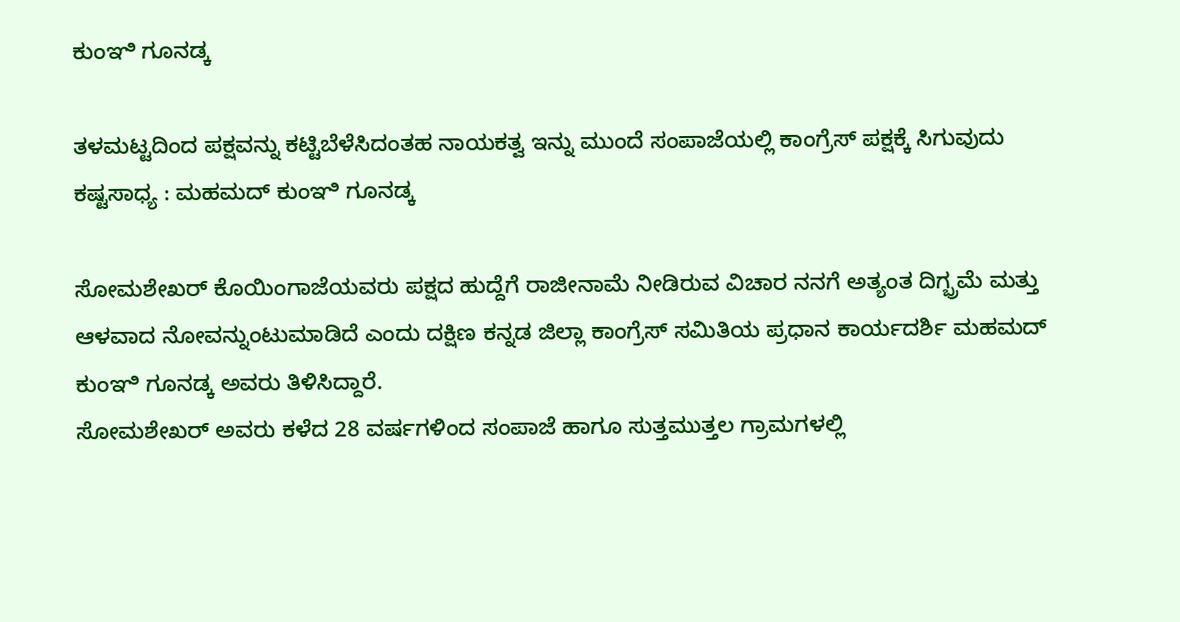ಕುಂಞಿ ಗೂನಡ್ಕ

ತಳಮಟ್ಟದಿಂದ ಪಕ್ಷವನ್ನು ಕಟ್ಟಿಬೆಳೆಸಿದಂತಹ ನಾಯಕತ್ವ ಇನ್ನು ಮುಂದೆ ಸಂಪಾಜೆಯಲ್ಲಿ ಕಾಂಗ್ರೆಸ್ ಪಕ್ಷಕ್ಕೆ ಸಿಗುವುದು ಕಷ್ಟಸಾಧ್ಯ : ಮಹಮದ್ ಕುಂಞಿ ಗೂನಡ್ಕ

ಸೋಮಶೇಖರ್ ಕೊಯಿಂಗಾಜೆಯವರು ಪಕ್ಷದ ಹುದ್ದೆಗೆ ರಾಜೀನಾಮೆ ನೀಡಿರುವ ವಿಚಾರ ನನಗೆ ಅತ್ಯಂತ ದಿಗ್ಭ್ರಮೆ ಮತ್ತು ಆಳವಾದ ನೋವನ್ನುಂಟುಮಾಡಿದೆ ಎಂದು ದಕ್ಷಿಣ ಕನ್ನಡ ಜಿಲ್ಲಾ ಕಾಂಗ್ರೆಸ್ ಸಮಿತಿಯ ಪ್ರಧಾನ ಕಾರ್ಯದರ್ಶಿ ಮಹಮದ್ ಕುಂಞಿ ಗೂನಡ್ಕ ಅವರು ತಿಳಿಸಿದ್ದಾರೆ.
ಸೋಮಶೇಖರ್ ಅವರು ಕಳೆದ 28 ವರ್ಷಗಳಿಂದ ಸಂಪಾಜೆ ಹಾಗೂ ಸುತ್ತಮುತ್ತಲ ಗ್ರಾಮಗಳಲ್ಲಿ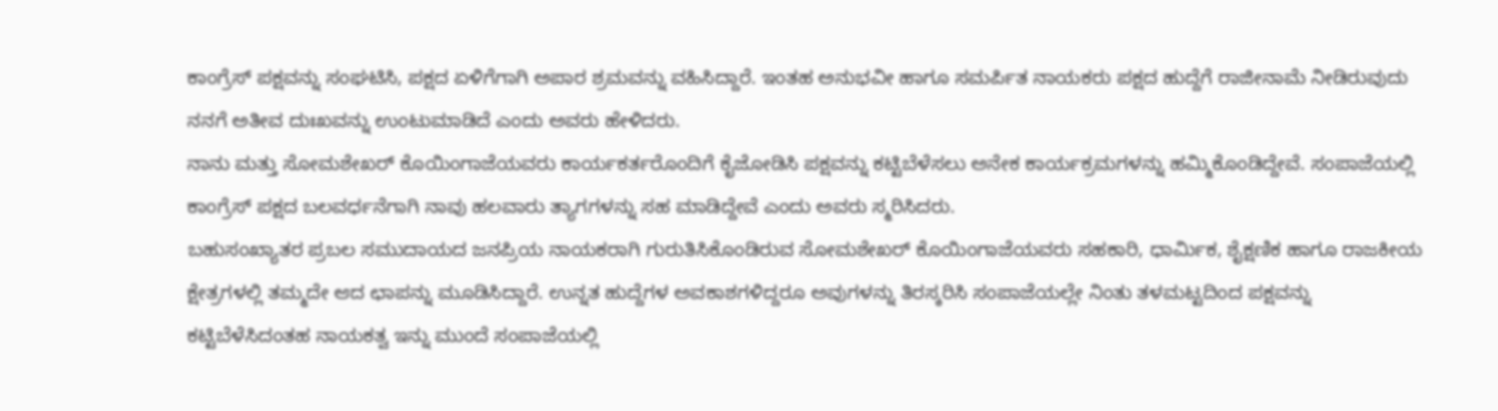ಕಾಂಗ್ರೆಸ್ ಪಕ್ಷವನ್ನು ಸಂಘಟಿಸಿ, ಪಕ್ಷದ ಏಳಿಗೆಗಾಗಿ ಅಪಾರ ಶ್ರಮವನ್ನು ವಹಿಸಿದ್ದಾರೆ. ಇಂತಹ ಅನುಭವೀ ಹಾಗೂ ಸಮರ್ಪಿತ ನಾಯಕರು ಪಕ್ಷದ ಹುದ್ದೆಗೆ ರಾಜೀನಾಮೆ ನೀಡಿರುವುದು ನನಗೆ ಅತೀವ ದುಃಖವನ್ನು ಉಂಟುಮಾಡಿದೆ ಎಂದು ಅವರು ಹೇಳಿದರು.
ನಾನು ಮತ್ತು ಸೋಮಶೇಖರ್ ಕೊಯಿಂಗಾಜೆಯವರು ಕಾರ್ಯಕರ್ತರೊಂದಿಗೆ ಕೈಜೋಡಿಸಿ ಪಕ್ಷವನ್ನು ಕಟ್ಟಿಬೆಳೆಸಲು ಅನೇಕ ಕಾರ್ಯಕ್ರಮಗಳನ್ನು ಹಮ್ಮಿಕೊಂಡಿದ್ದೇವೆ. ಸಂಪಾಜೆಯಲ್ಲಿ ಕಾಂಗ್ರೆಸ್ ಪಕ್ಷದ ಬಲವರ್ಧನೆಗಾಗಿ ನಾವು ಹಲವಾರು ತ್ಯಾಗಗಳನ್ನು ಸಹ ಮಾಡಿದ್ದೇವೆ ಎಂದು ಅವರು ಸ್ಮರಿಸಿದರು.
ಬಹುಸಂಖ್ಯಾತರ ಪ್ರಬಲ ಸಮುದಾಯದ ಜನಪ್ರಿಯ ನಾಯಕರಾಗಿ ಗುರುತಿಸಿಕೊಂಡಿರುವ ಸೋಮಶೇಖರ್ ಕೊಯಿಂಗಾಜೆಯವರು ಸಹಕಾರಿ, ಧಾರ್ಮಿಕ, ಶೈಕ್ಷಣಿಕ ಹಾಗೂ ರಾಜಕೀಯ ಕ್ಷೇತ್ರಗಳಲ್ಲಿ ತಮ್ಮದೇ ಆದ ಛಾಪನ್ನು ಮೂಡಿಸಿದ್ದಾರೆ. ಉನ್ನತ ಹುದ್ದೆಗಳ ಅವಕಾಶಗಳಿದ್ದರೂ ಅವುಗಳನ್ನು ತಿರಸ್ಕರಿಸಿ ಸಂಪಾಜೆಯಲ್ಲೇ ನಿಂತು ತಳಮಟ್ಟದಿಂದ ಪಕ್ಷವನ್ನು ಕಟ್ಟಿಬೆಳೆಸಿದಂತಹ ನಾಯಕತ್ವ ಇನ್ನು ಮುಂದೆ ಸಂಪಾಜೆಯಲ್ಲಿ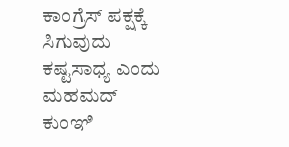ಕಾಂಗ್ರೆಸ್ ಪಕ್ಷಕ್ಕೆ ಸಿಗುವುದು ಕಷ್ಟಸಾಧ್ಯ ಎಂದು ಮಹಮದ್ ಕುಂಞಿ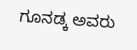ಗೂನಡ್ಕ ಅವರು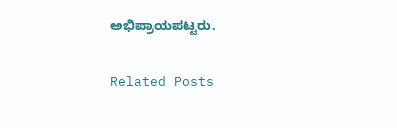ಅಭಿಪ್ರಾಯಪಟ್ಟರು.

Related Posts